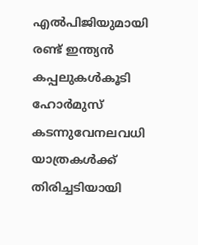എൽപിജിയുമായി രണ്ട് ഇന്ത്യൻ കപ്പലുകൾകൂടി ഹോർമുസ് കടന്നുവേനലവധി യാത്രകള്‍ക്ക് തിരിച്ചടിയായി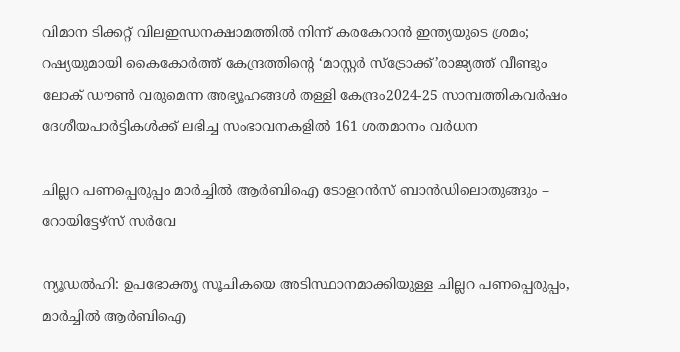വിമാന ടിക്കറ്റ് വിലഇന്ധനക്ഷാമത്തിൽ നിന്ന് കരകേറാൻ ഇന്ത്യയുടെ ശ്രമം; റഷ്യയുമായി കൈകോര്‍ത്ത് കേന്ദ്രത്തിന്റെ ‘മാസ്റ്റര്‍ സ്‌ട്രോക്ക്’രാജ്യത്ത് വീണ്ടും ലോക് ഡൗൺ വരുമെന്ന അഭ്യൂഹങ്ങൾ തള്ളി കേന്ദ്രം2024-25 സാമ്പത്തികവർഷം ദേശീയപാർട്ടികൾക്ക് ലഭിച്ച സംഭാവനകളിൽ 161 ശതമാനം വർധന

ചില്ലറ പണപ്പെരുപ്പം മാര്‍ച്ചില്‍ ആര്‍ബിഐ ടോളറന്‍സ് ബാന്‍ഡിലൊതുങ്ങും – റോയിട്ടേഴ്സ് സര്‍വേ

ന്യൂഡല്‍ഹി: ഉപഭോക്തൃ സൂചികയെ അടിസ്ഥാനമാക്കിയുള്ള ചില്ലറ പണപ്പെരുപ്പം, മാര്‍ച്ചില്‍ ആര്‍ബിഐ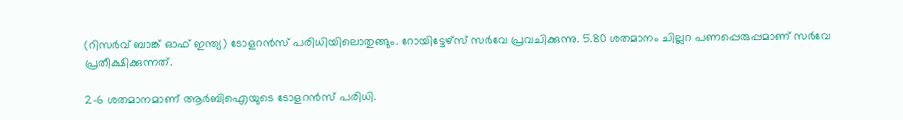(റിസര്‍വ് ബാങ്ക് ഓഫ് ഇന്ത്യ) ടോളറന്‍സ് പരിധിയിലൊതുങ്ങും. റോയിട്ടേഴ്സ് സര്‍വേ പ്രവചിക്കുന്നു. 5.80 ശതമാനം ചില്ലറ പണപ്പെരുപ്പമാണ് സര്‍വേ പ്രതീക്ഷിക്കുന്നത്.

2-6 ശതമാനമാണ് ആര്‍ബിഐയുടെ ടോളറന്‍സ് പരിധി.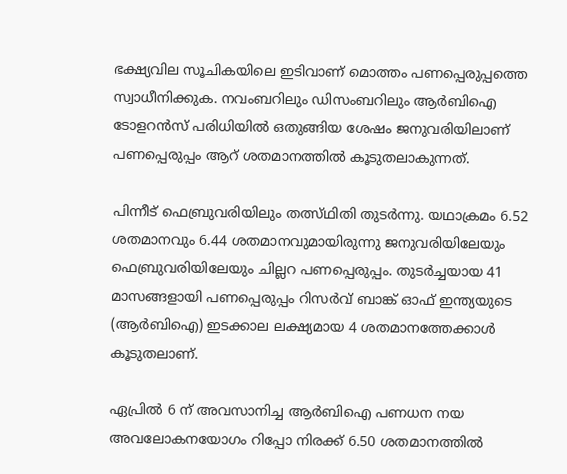ഭക്ഷ്യവില സൂചികയിലെ ഇടിവാണ് മൊത്തം പണപ്പെരുപ്പത്തെ സ്വാധീനിക്കുക. നവംബറിലും ഡിസംബറിലും ആര്‍ബിഐ ടോളറന്‍സ് പരിധിയില്‍ ഒതുങ്ങിയ ശേഷം ജനുവരിയിലാണ് പണപ്പെരുപ്പം ആറ് ശതമാനത്തില്‍ കൂടുതലാകുന്നത്.

പിന്നീട് ഫെബ്രുവരിയിലും തത്സ്ഥിതി തുടര്‍ന്നു. യഥാക്രമം 6.52 ശതമാനവും 6.44 ശതമാനവുമായിരുന്നു ജനുവരിയിലേയും ഫെബ്രുവരിയിലേയും ചില്ലറ പണപ്പെരുപ്പം. തുടര്‍ച്ചയായ 41 മാസങ്ങളായി പണപ്പെരുപ്പം റിസര്‍വ് ബാങ്ക് ഓഫ് ഇന്ത്യയുടെ (ആര്‍ബിഐ) ഇടക്കാല ലക്ഷ്യമായ 4 ശതമാനത്തേക്കാള്‍ കൂടുതലാണ്.

ഏപ്രില്‍ 6 ന് അവസാനിച്ച ആര്‍ബിഐ പണധന നയ അവലോകനയോഗം റിപ്പോ നിരക്ക് 6.50 ശതമാനത്തില്‍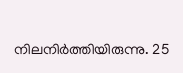നിലനിര്‍ത്തിയിരുന്നു. 25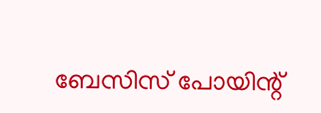ബേസിസ് പോയിന്റ്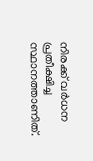നിരക്ക് വര്‍ധന പ്രതീക്ഷിച്ച സ്ഥാനത്താണിത്.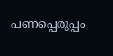പണപ്പെരുപ്പം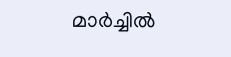മാര്‍ച്ചില്‍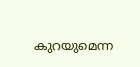കുറയുമെന്ന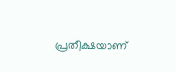പ്രതീക്ഷയാണ്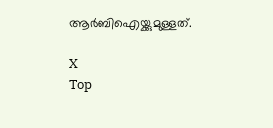ആര്‍ബിഐയ്ക്കുമുള്ളത്.

X
Top